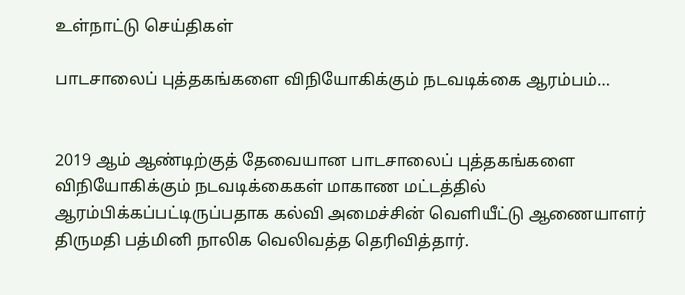உள்நாட்டு செய்திகள்

பாடசாலைப் புத்தகங்களை விநியோகிக்கும் நடவடிக்கை ஆரம்பம்…


2019 ஆம் ஆண்டிற்குத் தேவையான பாடசாலைப் புத்தகங்களை விநியோகிக்கும் நடவடிக்கைகள் மாகாண மட்டத்தில் ஆரம்பிக்கப்பட்டிருப்பதாக கல்வி அமைச்சின் வெளியீட்டு ஆணையாளர் திருமதி பத்மினி நாலிக வெலிவத்த தெரிவித்தார்.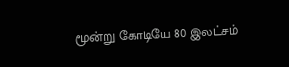மூன்று கோடியே 80 இலட்சம்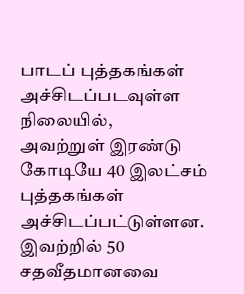பாடப் புத்தகங்கள் அச்சிடப்படவுள்ள நிலையில்,
அவற்றுள் இரண்டு கோடியே 40 இலட்சம் புத்தகங்கள் அச்சிடப்பட்டுள்ளன.
இவற்றில் 50 சதவீதமானவை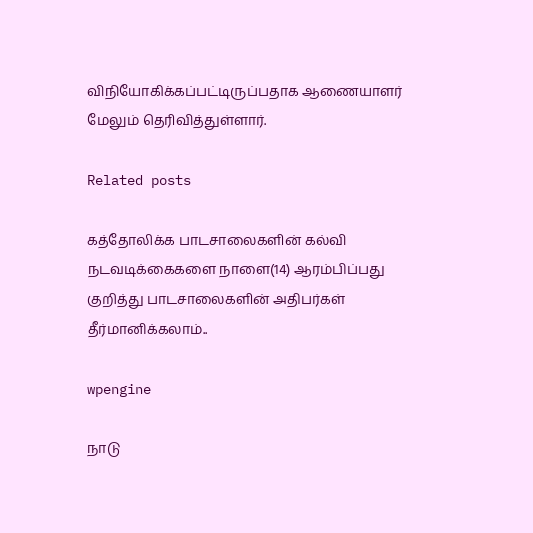விநியோகிக்கப்பட்டிருப்பதாக ஆணையாளர் மேலும் தெரிவித்துள்ளார்.

Related posts

கத்தோலிக்க பாடசாலைகளின் கல்வி நடவடிக்கைகளை நாளை(14) ஆரம்பிப்பது குறித்து பாடசாலைகளின் அதிபர்கள் தீர்மானிக்கலாம்..

wpengine

நாடு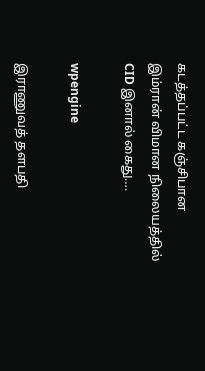கடத்தப்பட்ட கஞ்சிபான இம்ரான் விமான நிலையத்தில் CID இனால் கைது….

wpengine

இராணுவத் தளபதி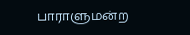பாராளுமன்ற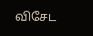விசேட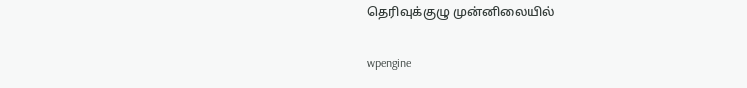தெரிவுக்குழு முன்னிலையில்

wpengine